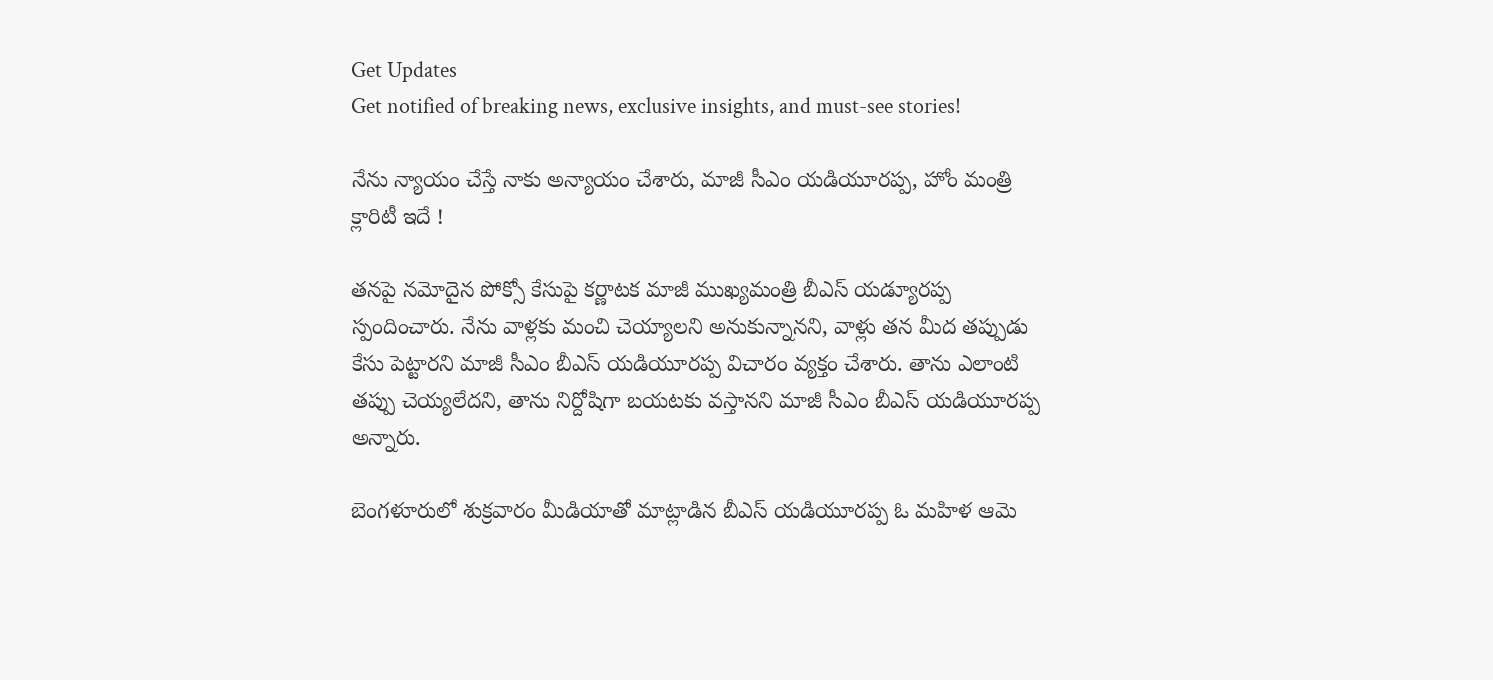Get Updates
Get notified of breaking news, exclusive insights, and must-see stories!

నేను న్యాయం చేస్తే నాకు అన్యాయం చేశారు, మాజీ సీఎం యడియూరప్ప, హోం మంత్రి క్లారిటీ ఇదే !

తనపై నమోదైన పోక్సో కేసుపై కర్ణాటక మాజీ ముఖ్యమంత్రి బీఎస్ యడ్యూరప్ప స్పందించారు. నేను వాళ్లకు మంచి చెయ్యాలని అనుకున్నానని, వాళ్లు తన మీద తప్పుడు కేసు పెట్టారని మాజీ సీఎం బీఎస్ యడియూరప్ప విచారం వ్యక్తం చేశారు. తాను ఎలాంటి తప్పు చెయ్యలేదని, తాను నిర్దోషిగా బయటకు వస్తానని మాజీ సీఎం బీఎస్ యడియూరప్ప అన్నారు.

బెంగళూరులో శుక్రవారం మీడియాతో మాట్లాడిన బీఎస్ యడియూరప్ప ఓ మహిళ ఆమె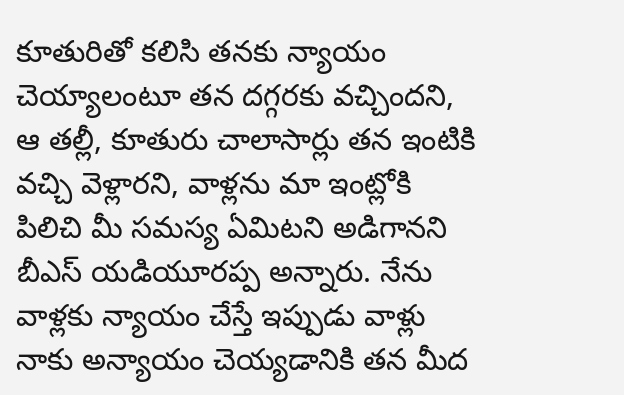కూతురితో కలిసి తనకు న్యాయం చెయ్యాలంటూ తన దగ్గరకు వచ్చిందని, ఆ తల్లీ, కూతురు చాలాసార్లు తన ఇంటికి వచ్చి వెళ్లారని, వాళ్లను మా ఇంట్లోకి పిలిచి మీ సమస్య ఏమిటని అడిగానని బీఎస్ యడియూరప్ప అన్నారు. నేను వాళ్లకు న్యాయం చేస్తే ఇప్పుడు వాళ్లు నాకు అన్యాయం చెయ్యడానికి తన మీద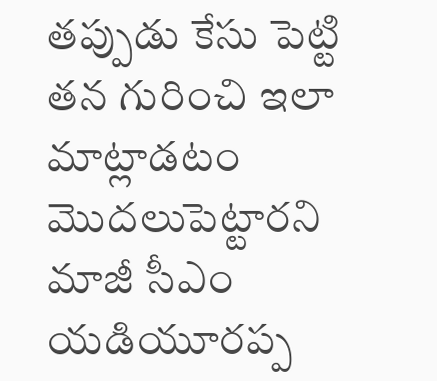తప్పుడు కేసు పెట్టి తన గురించి ఇలా మాట్లాడటం మొదలుపెట్టారని మాజీ సీఎం యడియూరప్ప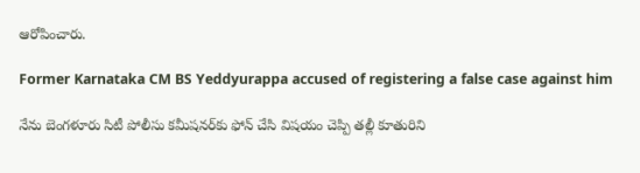ఆరోపించారు.

Former Karnataka CM BS Yeddyurappa accused of registering a false case against him

నేను బెంగళూరు సిటీ పోలీసు కమీషనర్‌కు ఫోన్ చేసి విషయం చెప్పి తల్లీ కూతురిని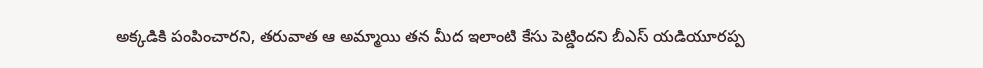అక్కడికి పంపించారని, తరువాత ఆ అమ్మాయి తన మీద ఇలాంటి కేసు పెట్డిందని బీఎస్ యడియూరప్ప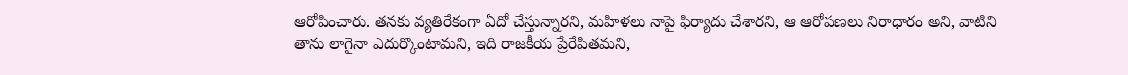ఆరోపించారు. తనకు వ్యతిరేకంగా ఏదో చేస్తున్నారని, మహిళలు నాపై ఫిర్యాదు చేశారని, ఆ ఆరోపణలు నిరాధారం అని, వాటిని తాను లాగైనా ఎదుర్కొంటామని, ఇది రాజకీయ ప్రేరేపితమని,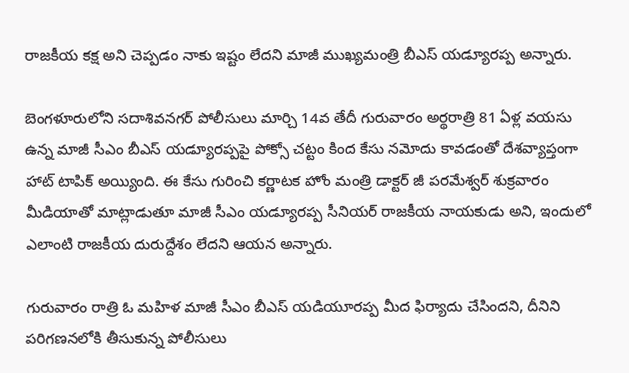రాజకీయ కక్ష అని చెప్పడం నాకు ఇష్టం లేదని మాజీ ముఖ్యమంత్రి బీఎస్‌ యడ్యూరప్ప అన్నారు.

బెంగళూరులోని సదాశివనగర్ పోలీసులు మార్చి 14వ తేదీ గురువారం అర్థరాత్రి 81 ఏళ్ల వయసు ఉన్న మాజీ సీఎం బీఎస్ యడ్యూరప్పపై పోక్సో చట్టం కింద కేసు నమోదు కావడంతో దేశవ్యాప్తంగా హాట్ టాపిక్ అయ్యింది. ఈ కేసు గురించి కర్ణాటక హోం మంత్రి డాక్టర్ జీ పరమేశ్వర్ శుక్రవారం మీడియాతో మాట్లాడుతూ మాజీ సీఎం యడ్యూరప్ప సీనియర్ రాజకీయ నాయకుడు అని, ఇందులో ఎలాంటి రాజకీయ దురుద్దేశం లేదని ఆయన అన్నారు.

గురువారం రాత్రి ఓ మహిళ మాజీ సీఎం బీఎస్ యడియూరప్ప మీద ఫిర్యాదు చేసిందని, దీనిని పరిగణనలోకి తీసుకున్న పోలీసులు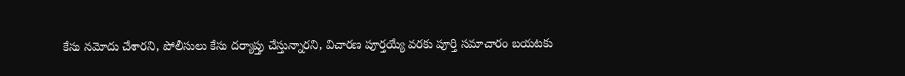కేసు నమోదు చేశారని, పోలీసులు కేసు దర్యాప్తు చేస్తున్నారని, విచారణ పూర్తయ్యే వరకు పూర్తి సమాచారం బయటకు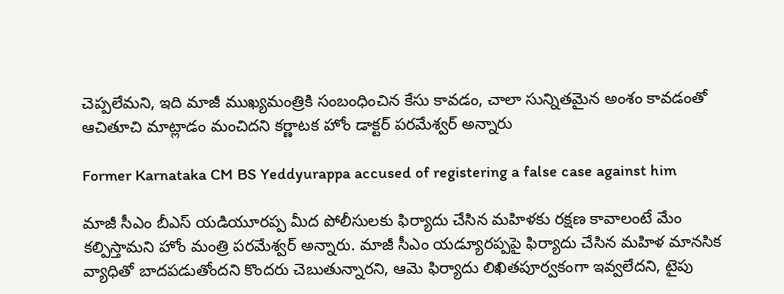చెప్పలేమని, ఇది మాజీ ముఖ్యమంత్రికి సంబంధించిన కేసు కావడం, చాలా సున్నితమైన అంశం కావడంతో ఆచితూచి మాట్లాడం మంచిదని కర్ణాటక హోం డాక్టర్ పరమేశ్వర్ అన్నారు

Former Karnataka CM BS Yeddyurappa accused of registering a false case against him

మాజీ సీఎం బీఎస్ యడియూరప్ప మీద పోలీసులకు ఫిర్యాదు చేసిన మహిళకు రక్షణ కావాలంటే మేం కల్పిస్తామని హోం మంత్రి పరమేశ్వర్ అన్నారు. మాజీ సీఎం యడ్యూరప్పపై ఫిర్యాదు చేసిన మహిళ మానసిక వ్యాధితో బాదపడుతోందని కొందరు చెబుతున్నారని, ఆమె ఫిర్యాదు లిఖితపూర్వకంగా ఇవ్వలేదని, టైపు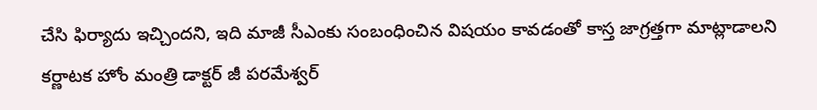చేసి ఫిర్యాదు ఇచ్చిందని, ఇది మాజీ సీఎంకు సంబంధించిన విషయం కావడంతో కాస్త జాగ్రత్తగా మాట్లాడాలని కర్ణాటక హోం మంత్రి డాక్టర్ జీ పరమేశ్వర్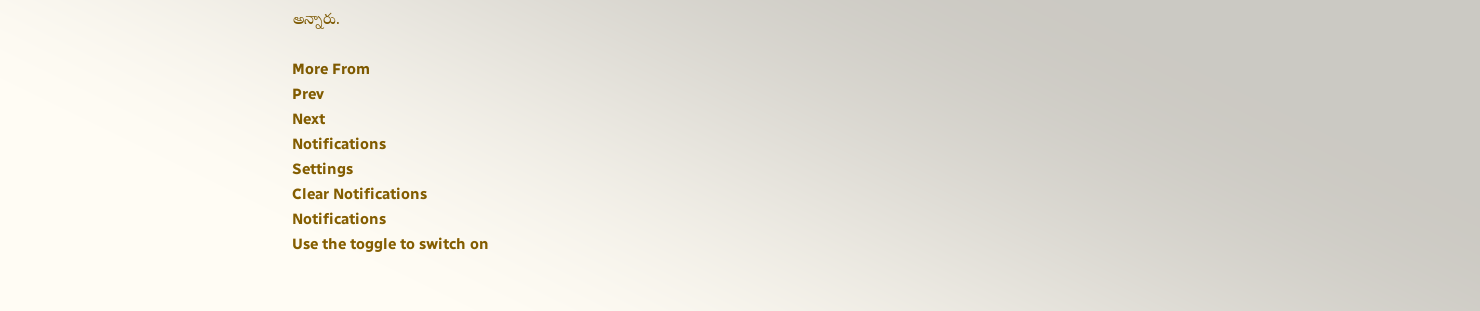అన్నారు.

More From
Prev
Next
Notifications
Settings
Clear Notifications
Notifications
Use the toggle to switch on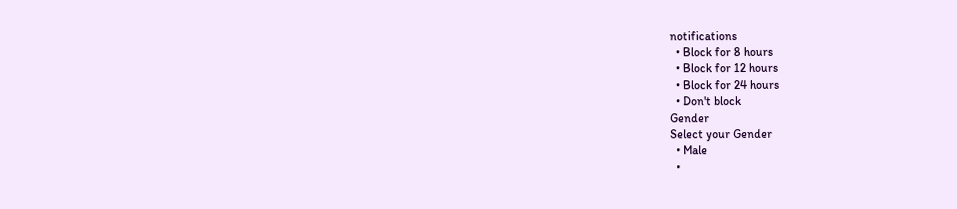notifications
  • Block for 8 hours
  • Block for 12 hours
  • Block for 24 hours
  • Don't block
Gender
Select your Gender
  • Male
  •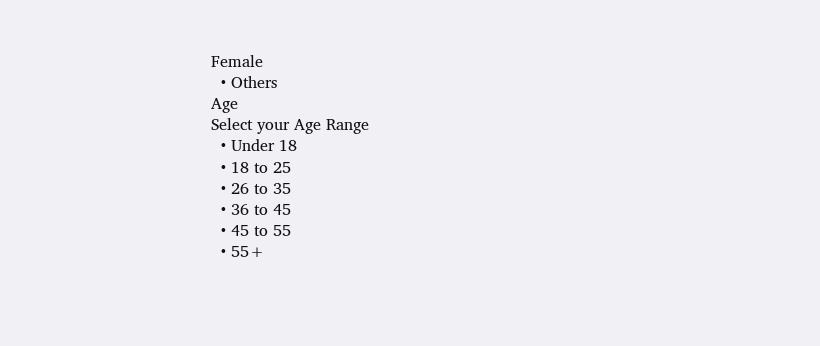Female
  • Others
Age
Select your Age Range
  • Under 18
  • 18 to 25
  • 26 to 35
  • 36 to 45
  • 45 to 55
  • 55+